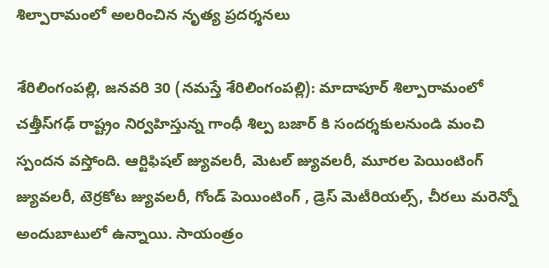శిల్పారామంలో అల‌రించిన నృత్య ప్ర‌ద‌ర్శ‌న‌లు

శేరిలింగంప‌ల్లి, జ‌న‌వ‌రి 30 (న‌మ‌స్తే శేరిలింగంప‌ల్లి): మాదాపూర్ శిల్పారామంలో చత్తీస్‌గ‌ఢ్ రాష్ట్రం నిర్వహిస్తున్న గాంధీ శిల్ప బజార్ కి సందర్శకులనుండి మంచి స్పందన వస్తోంది. ఆర్టిఫిషల్ జ్యువలరీ, మెటల్ జ్యువలరీ, మూరల పెయింటింగ్ జ్యువలరీ, టెర్రకోట జ్యువలరీ, గోండ్ పెయింటింగ్ , డ్రెస్ మెటీరియల్స్, చీరలు మరెన్నో అందుబాటులో ఉన్నాయి. సాయంత్రం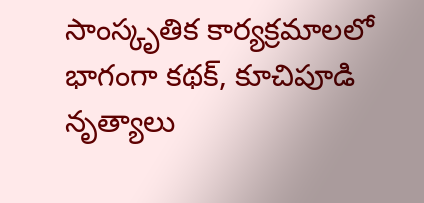సాంస్కృతిక కార్యక్రమాలలో భాగంగా కథక్, కూచిపూడి నృత్యాలు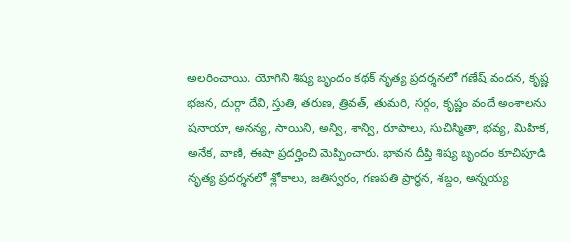అలరించాయి. యోగిని శిష్య బృందం కథక్ నృత్య ప్రదర్శనలో గణేష్ వందన, కృష్ణ భజన, దుర్గా దేవి, స్తుతి, తరుణ, త్రివత్, తుమరి, సర్గం, కృష్ణం వందే అంశాలను షనాయా, అనన్య, సాయిని, అన్వి, శాన్వి, రూపాలు, సుచిస్మితా, భవ్య, మిహిక, అనేక, వాణి, ఈషా ప్రదర్హించి మెప్పించారు. భావన దీప్తి శిష్య బృందం కూచిపూడి నృత్య ప్రదర్శనలో శ్లోకాలు, జతిస్వరం, గణపతి ప్రార్ధన, శబ్దం, అన్నయ్య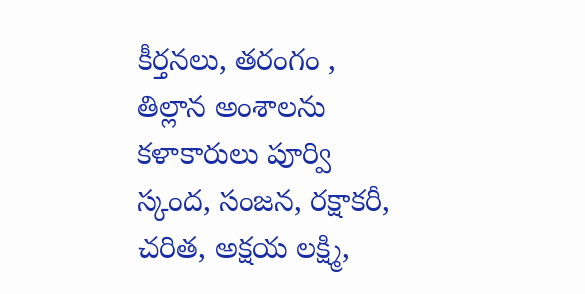కీర్తనలు, తరంగం , తిల్లాన అంశాలను కళాకారులు పూర్వి స్కంద, సంజన, రక్షాకరీ, చరిత, అక్షయ లక్ష్మి,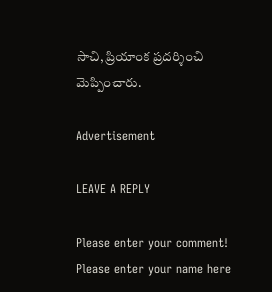సాచి, ప్రియాంక ప్రదర్శించి మెప్పించారు.

Advertisement

LEAVE A REPLY

Please enter your comment!
Please enter your name here